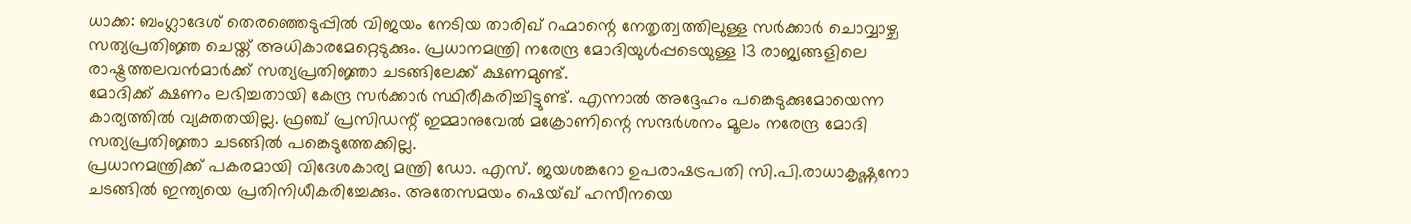ധാക്ക: ബംഗ്ലാദേശ് തെരഞ്ഞെടുപ്പിൽ വിജയം നേടിയ താരിഖ് റഹ്മാന്റെ നേതൃത്വത്തിലുള്ള സർക്കാർ ചൊവ്വാഴ്ച സത്യപ്രതിജ്ഞ ചെയ്ത് അധികാരമേറ്റെടുക്കും. പ്രധാനമന്ത്രി നരേന്ദ്ര മോദിയുൾപ്പടെയുള്ള 13 രാജ്യങ്ങളിലെ രാഷ്ട്രത്തലവൻമാർക്ക് സത്യപ്രതിജ്ഞാ ചടങ്ങിലേക്ക് ക്ഷണമുണ്ട്.
മോദിക്ക് ക്ഷണം ലഭിച്ചതായി കേന്ദ്ര സർക്കാർ സ്ഥിരീകരിച്ചിട്ടുണ്ട്. എന്നാൽ അദ്ദേഹം പങ്കെടുക്കുമോയെന്ന കാര്യത്തിൽ വ്യക്തതയില്ല. ഫ്രഞ്ച് പ്രസിഡന്റ് ഇമ്മാനുവേൽ മക്രോണിന്റെ സന്ദർശനം മൂലം നരേന്ദ്ര മോദി സത്യപ്രതിജ്ഞാ ചടങ്ങിൽ പങ്കെടുത്തേക്കില്ല.
പ്രധാനമന്ത്രിക്ക് പകരമായി വിദേശകാര്യ മന്ത്രി ഡോ. എസ്. ജയശങ്കറോ ഉപരാഷട്രപതി സി.പി.രാധാകൃഷ്ണനോ ചടങ്ങിൽ ഇന്ത്യയെ പ്രതിനിധീകരിച്ചേക്കും. അതേസമയം ഷെയ്ഖ് ഹസീനയെ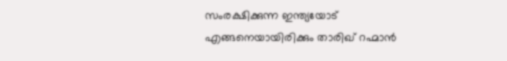സംരക്ഷിക്കുന്ന ഇന്ത്യയോട് എങ്ങനെയായിരിക്കും താരിഖ് റഹ്മാൻ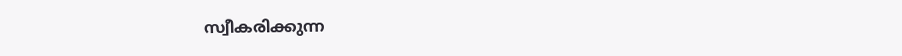സ്വീകരിക്കുന്ന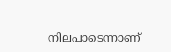നിലപാടെന്നാണ്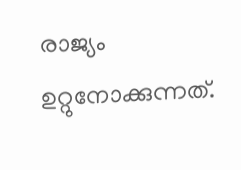രാജ്യം ഉറ്റുനോക്കുന്നത്.